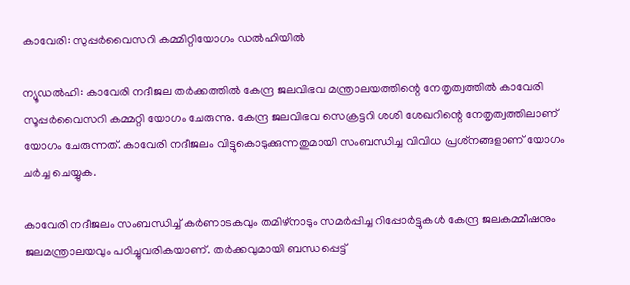കാവേരി: സുപ്പര്‍വൈസറി കമ്മിറ്റിയോഗം ഡല്‍ഹിയില്‍

ന്യൂഡല്‍ഹി: കാവേരി നദീജല തര്‍ക്കത്തില്‍ കേന്ദ്ര ജലവിഭവ മന്ത്രാലയത്തിന്റെ നേതൃത്വത്തില്‍ കാവേരി സൂപ്പര്‍വൈസറി കമ്മറ്റി യോഗം ചേരുന്നു. കേന്ദ്ര ജലവിഭവ സെക്രട്ടറി ശശി ശേഖറിന്റെ നേതൃത്വത്തിലാണ് യോഗം ചേരുന്നത്. കാവേരി നദീജലം വിട്ടുകൊടുക്കുന്നതുമായി സംബന്ധിച്ച വിവിധ പ്രശ്‌നങ്ങളാണ് യോഗം ചര്‍ച്ച ചെയ്യുക.

കാവേരി നദീജലം സംബന്ധിച്ച് കര്‍ണാടകവും തമിഴ്‌നാടും സമര്‍പ്പിച്ച റിപ്പോര്‍ട്ടുകള്‍ കേന്ദ്ര ജലകമ്മീഷനും ജലമന്ത്രാലയവും പഠിച്ചുവരികയാണ്. തര്‍ക്കവുമായി ബന്ധപ്പെട്ട്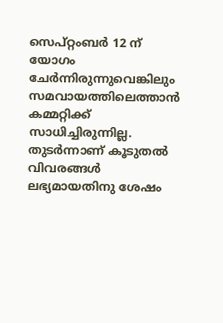സെപ്റ്റംബര്‍ 12 ന് യോഗം ചേര്‍ന്നിരുന്നുവെങ്കിലും സമവായത്തിലെത്താന്‍ കമ്മറ്റിക്ക് സാധിച്ചിരുന്നില്ല. തുടര്‍ന്നാണ് കൂടുതല്‍ വിവരങ്ങള്‍ ലഭ്യമായതിനു ശേഷം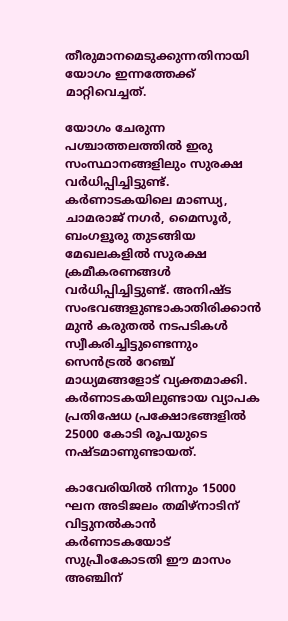തീരുമാനമെടുക്കുന്നതിനായി യോഗം ഇന്നത്തേക്ക് മാറ്റിവെച്ചത്.

യോഗം ചേരുന്ന പശ്ചാത്തലത്തില്‍ ഇരു സംസ്ഥാനങ്ങളിലും സുരക്ഷ വര്‍ധിപ്പിച്ചിട്ടുണ്ട്. കര്‍ണാടകയിലെ മാണ്ഡ്യ, ചാമരാജ് നഗര്‍, മൈസൂര്‍, ബംഗളൂരു തുടങ്ങിയ മേഖലകളില്‍ സുരക്ഷ ക്രമീകരണങ്ങള്‍ വര്‍ധിപ്പിച്ചിട്ടുണ്ട്. അനിഷ്ട സംഭവങ്ങളുണ്ടാകാതിരിക്കാന്‍ മുന്‍ കരുതല്‍ നടപടികള്‍ സ്വീകരിച്ചിട്ടുണ്ടെന്നും സെന്‍ട്രല്‍ റേഞ്ച് മാധ്യമങ്ങളോട് വ്യക്തമാക്കി. കര്‍ണാടകയിലുണ്ടായ വ്യാപക പ്രതിഷേധ പ്രക്ഷോഭങ്ങളില്‍ 25000 കോടി രൂപയുടെ നഷ്ടമാണുണ്ടായത്.

കാവേരിയില്‍ നിന്നും 15000 ഘന അടിജലം തമിഴ്‌നാടിന് വിട്ടുനല്‍കാന്‍ കര്‍ണാടകയോട് സുപ്രീംകോടതി ഈ മാസം അഞ്ചിന്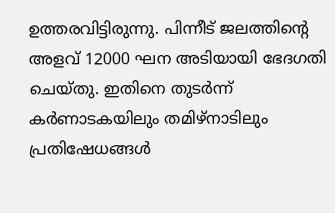ഉത്തരവിട്ടിരുന്നു. പിന്നീട് ജലത്തിന്റെ അളവ് 12000 ഘന അടിയായി ഭേദഗതി ചെയ്തു. ഇതിനെ തുടര്‍ന്ന് കര്‍ണാടകയിലും തമിഴ്‌നാടിലും പ്രതിഷേധങ്ങള്‍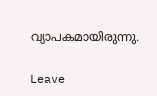വ്യാപകമായിരുന്നു.

Leave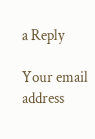a Reply

Your email address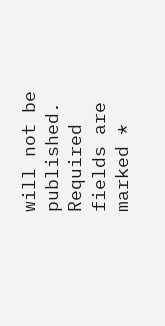will not be published. Required fields are marked *